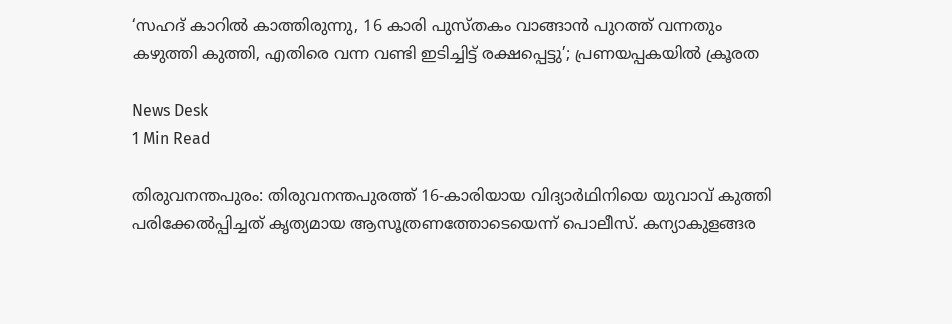‘സഹദ് കാറിൽ കാത്തിരുന്നു, 16 കാരി പുസ്തകം വാങ്ങാൻ പുറത്ത് വന്നതും കഴുത്തി കുത്തി, എതിരെ വന്ന വണ്ടി ഇടിച്ചിട്ട് രക്ഷപ്പെട്ടു’; പ്രണയപ്പകയിൽ ക്രൂരത

News Desk
1 Min Read

തിരുവനന്തപുരം: തിരുവനന്തപുരത്ത് 16-കാരിയായ വിദ്യാർഥിനിയെ യുവാവ് കുത്തി പരിക്കേൽപ്പിച്ചത് കൃത്യമായ ആസൂത്രണത്തോടെയെന്ന് പൊലീസ്. കന്യാകുളങ്ങര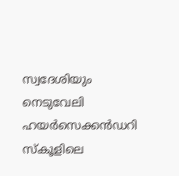സ്വദേശിയും നെടുവേലി ഹയർസെക്കൻഡറി സ്കൂളിലെ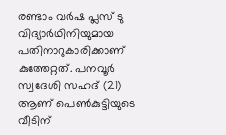രണ്ടാം വർഷ പ്ലസ് ടു വിദ്യാർഥിനിയുമായ പതിനാറുകാരിക്കാണ് കുത്തേറ്റത്. പനവൂർ സ്വദേശി സഹദ് (21) ആണ് പെൺകുട്ടിയുടെ വീടിന്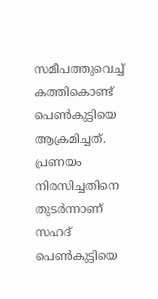സമീപത്തുവെച്ച് കത്തികൊണ്ട് പെൺകുട്ടിയെ ആക്രമിച്ചത്. പ്രണയം നിരസിച്ചതിനെ തുടർന്നാണ് സഹദ് പെൺകുട്ടിയെ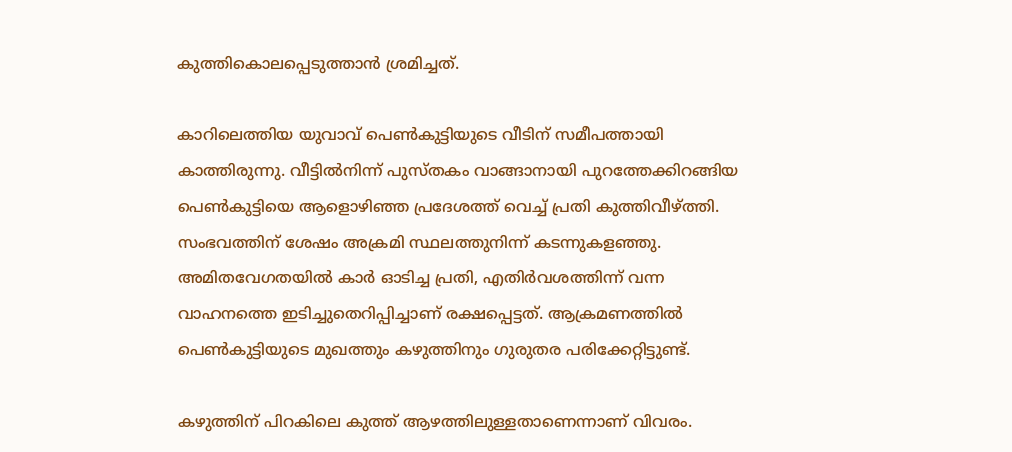കുത്തികൊലപ്പെടുത്താൻ ശ്രമിച്ചത്.

കാറിലെത്തിയ യുവാവ് പെൺകുട്ടിയുടെ വീടിന് സമീപത്തായി കാത്തിരുന്നു. വീട്ടിൽനിന്ന് പുസ്തകം വാങ്ങാനായി പുറത്തേക്കിറങ്ങിയ പെൺകുട്ടിയെ ആളൊഴിഞ്ഞ പ്രദേശത്ത് വെച്ച് പ്രതി കുത്തിവീഴ്ത്തി. സംഭവത്തിന് ശേഷം അക്രമി സ്ഥലത്തുനിന്ന് കടന്നുകളഞ്ഞു. അമിതവേഗതയിൽ കാർ ഓടിച്ച പ്രതി, എതിർവശത്തിന്ന് വന്ന വാഹനത്തെ ഇടിച്ചുതെറിപ്പിച്ചാണ് രക്ഷപ്പെട്ടത്. ആക്രമണത്തിൽ പെൺകുട്ടിയുടെ മുഖത്തും കഴുത്തിനും ഗുരുതര പരിക്കേറ്റിട്ടുണ്ട്.

കഴുത്തിന് പിറകിലെ കുത്ത് ആഴത്തിലുള്ളതാണെന്നാണ് വിവരം.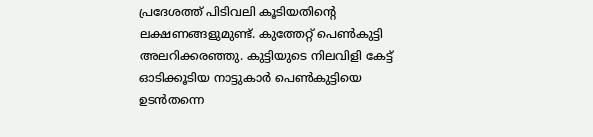പ്രദേശത്ത് പിടിവലി കൂടിയതിന്റെ ലക്ഷണങ്ങളുമുണ്ട്. കുത്തേറ്റ് പെൺകുട്ടി അലറിക്കരഞ്ഞു. കുട്ടിയുടെ നിലവിളി കേട്ട് ഓടിക്കൂടിയ നാട്ടുകാർ പെൺകുട്ടിയെ ഉടൻതന്നെ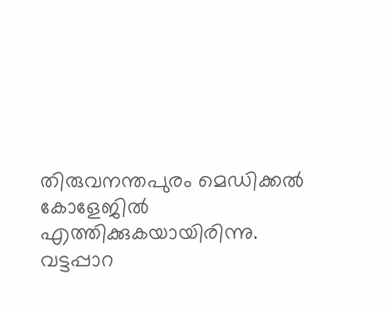തിരുവനന്തപുരം മെഡിക്കൽ കോളേജിൽ എത്തിക്കുകയായിരിന്നു. വട്ടപ്പാറ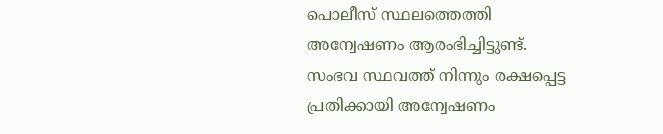പൊലീസ് സ്ഥലത്തെത്തി അന്വേഷണം ആരംഭിച്ചിട്ടുണ്ട്. സംഭവ സ്ഥവത്ത് നിന്നും രക്ഷപ്പെട്ട പ്രതിക്കായി അന്വേഷണം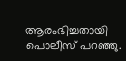ആരംഭിച്ചതായി പൊലീസ് പറഞ്ഞു.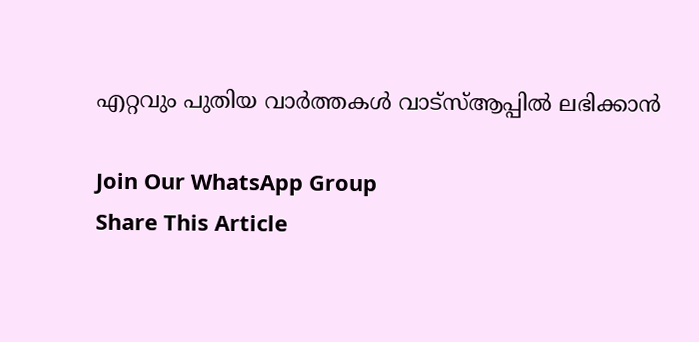എറ്റവും പുതിയ വാർത്തകൾ വാട്സ്ആപ്പിൽ ലഭിക്കാൻ

Join Our WhatsApp Group
Share This Article